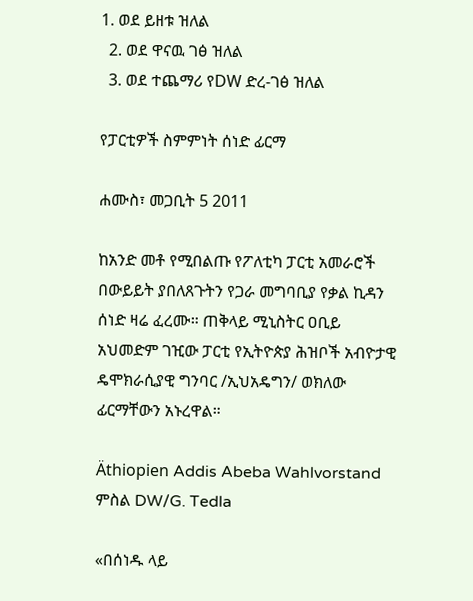1. ወደ ይዘቱ ዝለል
  2. ወደ ዋናዉ ገፅ ዝለል
  3. ወደ ተጨማሪ የDW ድረ-ገፅ ዝለል

የፓርቲዎች ስምምነት ሰነድ ፊርማ

ሐሙስ፣ መጋቢት 5 2011

ከአንድ መቶ የሚበልጡ የፖለቲካ ፓርቲ አመራሮች በውይይት ያበለጸጉትን የጋራ መግባቢያ የቃል ኪዳን ሰነድ ዛሬ ፈረሙ። ጠቅላይ ሚኒስትር ዐቢይ አህመድም ገዢው ፓርቲ የኢትዮጵያ ሕዝቦች አብዮታዊ ዴሞክራሲያዊ ግንባር /ኢህአዴግን/ ወክለው ፊርማቸውን አኑረዋል።

Äthiopien Addis Abeba Wahlvorstand
ምስል DW/G. Tedla

«በሰነዱ ላይ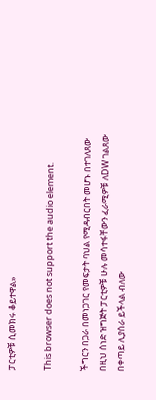ፓርቲዎቹ ሲመክሩ ቆይተዋል»

This browser does not support the audio element.

ችግርን በጋራ በመነጋገር የመፍታት ባህል የሚዳብርበት መሆኑ በተገለጸው በዚህ ሰነድ ዝግጅት ፓርቲዎቹ ሁሉ መሳተፋቸውን ፈራሚዎቹ ለDW ገልጸው በቀጣይ ሊያሰራ ይችላል ብለው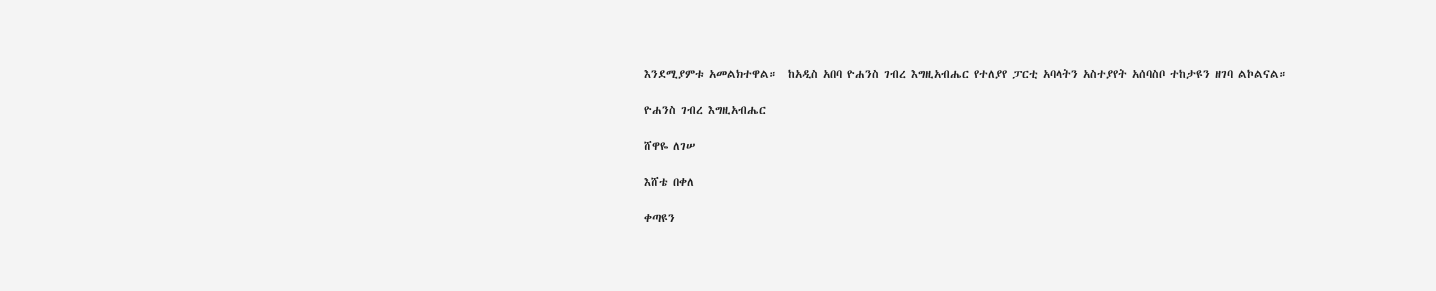እንደሚያምቱ አመልክተዋል።  ከአዲስ አበባ ዮሐንስ ገብረ እግዚአብሔር የተለያየ ፓርቲ አባላትን አስተያየት አሰባስቦ ተከታዩን ዘገባ ልኮልናል።

ዮሐንስ ገብረ እግዚአብሔር

ሸዋዬ ለገሠ

እሸቴ በቀለ

ቀጣዩን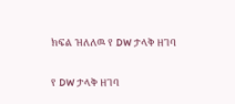ክፍል ዝለለዉ የ DW ታላቅ ዘገባ

የ DW ታላቅ ዘገባ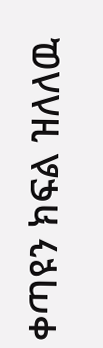ቀጣዩን ክፍል ዝለለዉ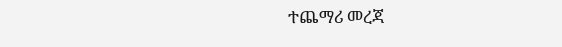ተጨማሪ መረጃ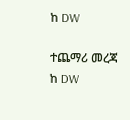ከ DW

ተጨማሪ መረጃ ከ DW